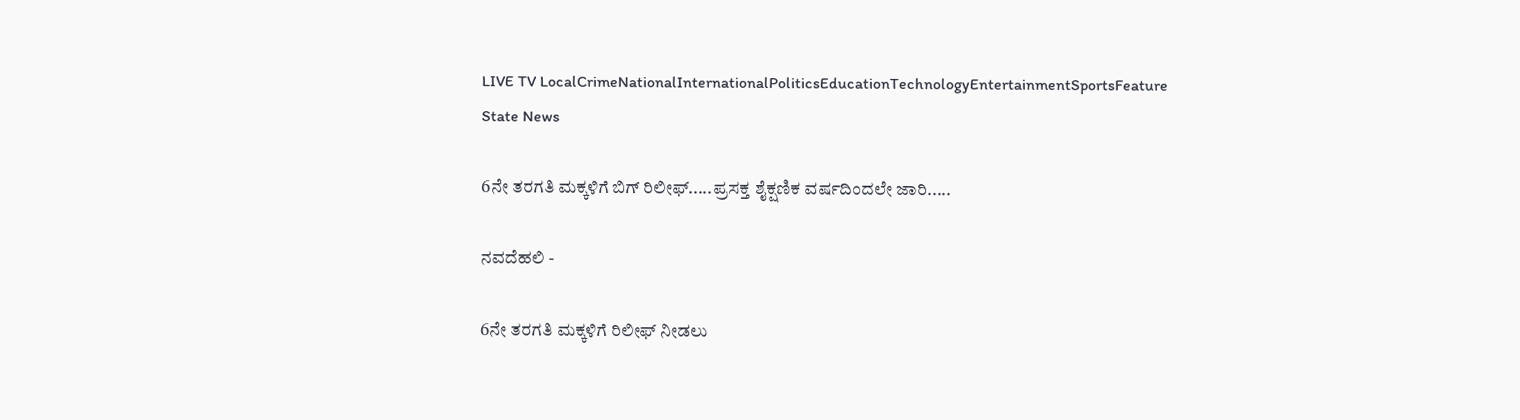LIVE TV LocalCrimeNationalInternationalPoliticsEducationTechnologyEntertainmentSportsFeature
State News

6ನೇ ತರಗತಿ ಮಕ್ಕಳಿಗೆ ಬಿಗ್ ರಿಲೀಫ್.....ಪ್ರಸಕ್ತ ಶೈಕ್ಷಣಿಕ ವರ್ಷದಿಂದಲೇ ಜಾರಿ.....

ನವದೆಹಲಿ -

6ನೇ ತರಗತಿ ಮಕ್ಕಳಿಗೆ ರಿಲೀಫ್ ನೀಡಲು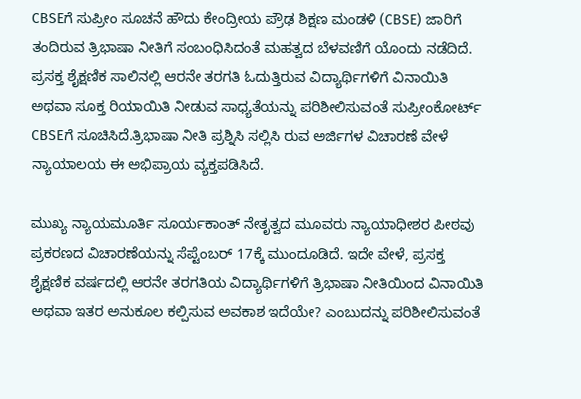CBSEಗೆ ಸುಪ್ರೀಂ ಸೂಚನೆ ಹೌದು ಕೇಂದ್ರೀಯ ಪ್ರೌಢ ಶಿಕ್ಷಣ ಮಂಡಳಿ (CBSE) ಜಾರಿಗೆ ತಂದಿರುವ ತ್ರಿಭಾಷಾ ನೀತಿಗೆ ಸಂಬಂಧಿಸಿದಂತೆ ಮಹತ್ವದ ಬೆಳವಣಿಗೆ ಯೊಂದು ನಡೆದಿದೆ. ಪ್ರಸಕ್ತ ಶೈಕ್ಷಣಿಕ ಸಾಲಿನಲ್ಲಿ ಆರನೇ ತರಗತಿ ಓದುತ್ತಿರುವ ವಿದ್ಯಾರ್ಥಿಗಳಿಗೆ ವಿನಾಯಿತಿ ಅಥವಾ ಸೂಕ್ತ ರಿಯಾಯಿತಿ ನೀಡುವ ಸಾಧ್ಯತೆಯನ್ನು ಪರಿಶೀಲಿಸುವಂತೆ ಸುಪ್ರೀಂಕೋರ್ಟ್ CBSEಗೆ ಸೂಚಿಸಿದೆ.ತ್ರಿಭಾಷಾ ನೀತಿ ಪ್ರಶ್ನಿಸಿ ಸಲ್ಲಿಸಿ ರುವ ಅರ್ಜಿಗಳ ವಿಚಾರಣೆ ವೇಳೆ ನ್ಯಾಯಾಲಯ ಈ ಅಭಿಪ್ರಾಯ ವ್ಯಕ್ತಪಡಿಸಿದೆ.

ಮುಖ್ಯ ನ್ಯಾಯಮೂರ್ತಿ ಸೂರ್ಯಕಾಂತ್ ನೇತೃತ್ವದ ಮೂವರು ನ್ಯಾಯಾಧೀಶರ ಪೀಠವು ಪ್ರಕರಣದ ವಿಚಾರಣೆಯನ್ನು ಸೆಪ್ಟೆಂಬರ್ 17ಕ್ಕೆ ಮುಂದೂಡಿದೆ. ಇದೇ ವೇಳೆ, ಪ್ರಸಕ್ತ ಶೈಕ್ಷಣಿಕ ವರ್ಷದಲ್ಲಿ ಆರನೇ ತರಗತಿಯ ವಿದ್ಯಾರ್ಥಿಗಳಿಗೆ ತ್ರಿಭಾಷಾ ನೀತಿಯಿಂದ ವಿನಾಯಿತಿ ಅಥವಾ ಇತರ ಅನುಕೂಲ ಕಲ್ಪಿಸುವ ಅವಕಾಶ ಇದೆಯೇ? ಎಂಬುದನ್ನು ಪರಿಶೀಲಿಸುವಂತೆ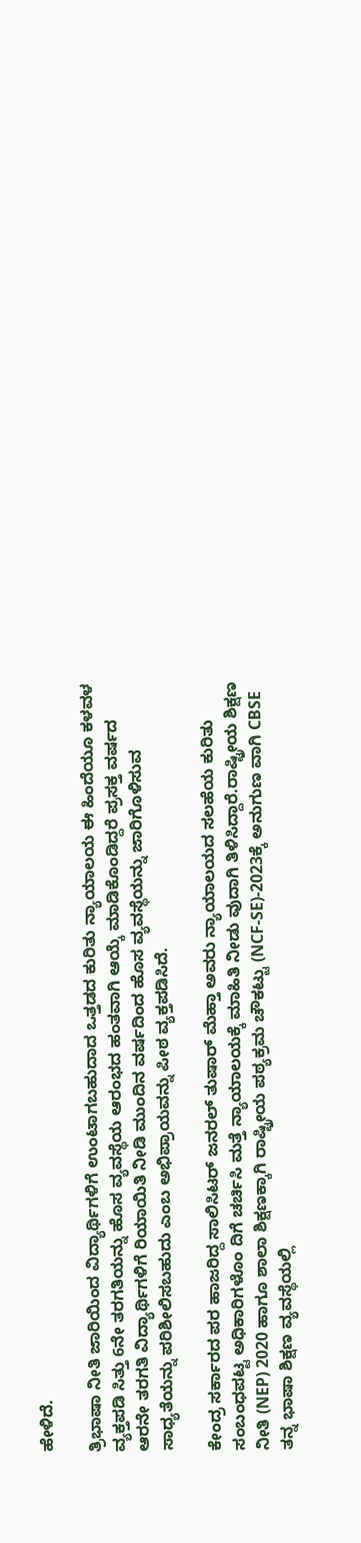ಹೇಳಿದೆ.

ತ್ರಿಭಾಷಾ ನೀತಿ ಜಾರಿಯಿಂದ ವಿದ್ಯಾರ್ಥಿಗಳಿಗೆ ಉಂಟಾಗಬಹುದಾದ ಒತ್ತಡದ ಕುರಿತು ನ್ಯಾಯಾಲಯ ಈ ಹಿಂದೆಯೂ ಕಳವಳ ವ್ಯಕ್ತಪಡಿ ಸಿತ್ತು 6ನೇ ತರಗತಿಯನ್ನು ಹೊಸ ವ್ಯವಸ್ಥೆಯ ಆರಂಭದ ಹಂತವಾಗಿ ಆಯ್ಕೆ ಮಾಡಿಕೊಂಡಿದ್ದರೆ ಪ್ರಸಕ್ತ ವರ್ಷದ ಆರನೇ ತರಗತಿ ವಿದ್ಯಾರ್ಥಿಗಳಿಗೆ ರಿಯಾಯಿತಿ ನೀಡಿ ಮುಂದಿನ ವರ್ಷದಿಂದ ಹೊಸ ವ್ಯವಸ್ಥೆಯನ್ನು ಜಾರಿಗೊಳಿಸುವ ಸಾಧ್ಯತೆಯನ್ನು ಪರಿಶೀಲಿಸಬಹುದು ಎಂಬ ಅಭಿಪ್ರಾಯವನ್ನು ಪೀಠ ವ್ಯಕ್ತಪಡಿಸಿದೆ.

ಕೇಂದ್ರ ಸರ್ಕಾರದ ಪರ ಹಾಜರಿದ್ದ ಸಾಲಿಸಿಟರ್ ಜನರಲ್ ತುಷಾರ್ ಮೆಹ್ತಾ ಅವರು ನ್ಯಾಯಾಲಯದ ಸಲಹೆಯ ಕುರಿತು ಸಂಬಂಧಪಟ್ಟ ಅಧಿಕಾರಿಗಳೊಂ ದಿಗೆ ಚರ್ಚಿಸಿ ಮತ್ತೆ ನ್ಯಾಯಾಲಯಕ್ಕೆ ಮಾಹಿತಿ ನೀಡು ವುದಾಗಿ ತಿಳಿಸಿದ್ದಾರೆ.ರಾಷ್ಟ್ರೀಯ ಶಿಕ್ಷಣ ನೀತಿ (NEP) 2020 ಹಾಗೂ ಶಾಲಾ ಶಿಕ್ಷಣಕ್ಕಾಗಿ ರಾಷ್ಟ್ರೀಯ ಪಠ್ಯಕ್ರಮ ಚೌಕಟ್ಟು (NCF-SE)-2023ಕ್ಕೆ ಅನುಗುಣ ವಾಗಿ CBSE ತನ್ನ ಭಾಷಾ ಶಿಕ್ಷಣ ವ್ಯವಸ್ಥೆಯಲ್ಲಿ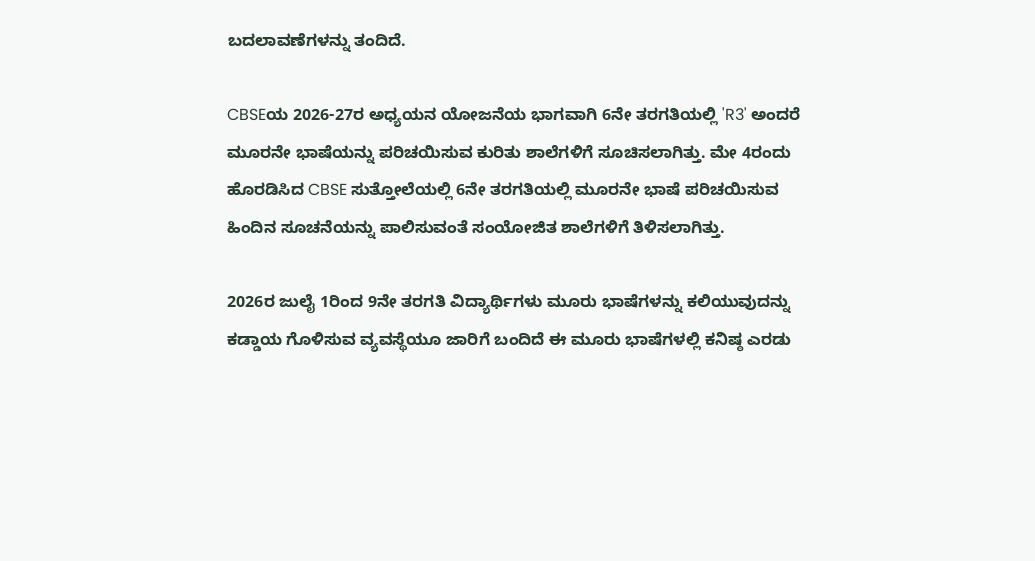ಬದಲಾವಣೆಗಳನ್ನು ತಂದಿದೆ.

CBSEಯ 2026-27ರ ಅಧ್ಯಯನ ಯೋಜನೆಯ ಭಾಗವಾಗಿ 6ನೇ ತರಗತಿಯಲ್ಲಿ 'R3' ಅಂದರೆ ಮೂರನೇ ಭಾಷೆಯನ್ನು ಪರಿಚಯಿಸುವ ಕುರಿತು ಶಾಲೆಗಳಿಗೆ ಸೂಚಿಸಲಾಗಿತ್ತು. ಮೇ 4ರಂದು ಹೊರಡಿಸಿದ CBSE ಸುತ್ತೋಲೆಯಲ್ಲಿ 6ನೇ ತರಗತಿಯಲ್ಲಿ ಮೂರನೇ ಭಾಷೆ ಪರಿಚಯಿಸುವ ಹಿಂದಿನ ಸೂಚನೆಯನ್ನು ಪಾಲಿಸುವಂತೆ ಸಂಯೋಜಿತ ಶಾಲೆಗಳಿಗೆ ತಿಳಿಸಲಾಗಿತ್ತು.

2026ರ ಜುಲೈ 1ರಿಂದ 9ನೇ ತರಗತಿ ವಿದ್ಯಾರ್ಥಿಗಳು ಮೂರು ಭಾಷೆಗಳನ್ನು ಕಲಿಯುವುದನ್ನು ಕಡ್ಡಾಯ ಗೊಳಿಸುವ ವ್ಯವಸ್ಥೆಯೂ ಜಾರಿಗೆ ಬಂದಿದೆ ಈ ಮೂರು ಭಾಷೆಗಳಲ್ಲಿ ಕನಿಷ್ಠ ಎರಡು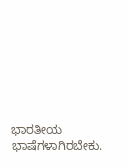ಭಾರತೀಯ ಭಾಷೆಗಳಾಗಿರಬೇಕು.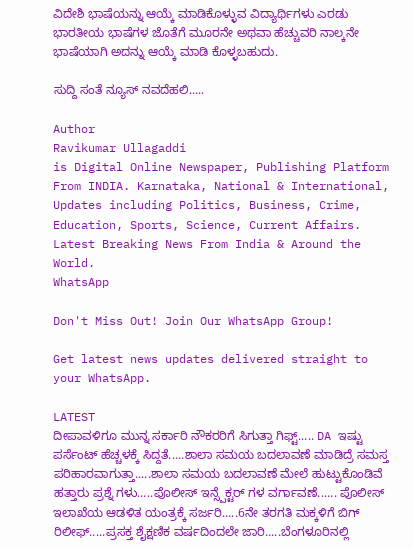ವಿದೇಶಿ ಭಾಷೆಯನ್ನು ಆಯ್ಕೆ ಮಾಡಿಕೊಳ್ಳುವ ವಿದ್ಯಾರ್ಥಿಗಳು ಎರಡು ಭಾರತೀಯ ಭಾಷೆಗಳ ಜೊತೆಗೆ ಮೂರನೇ ಅಥವಾ ಹೆಚ್ಚುವರಿ ನಾಲ್ಕನೇ ಭಾಷೆಯಾಗಿ ಅದನ್ನು ಆಯ್ಕೆ ಮಾಡಿ ಕೊಳ್ಳಬಹುದು.

ಸುದ್ದಿ ಸಂತೆ ನ್ಯೂಸ್ ನವದೆಹಲಿ.....

Author
Ravikumar Ullagaddi
is Digital Online Newspaper, Publishing Platform From INDIA. Karnataka, National & International, Updates including Politics, Business, Crime, Education, Sports, Science, Current Affairs. Latest Breaking News From India & Around the World.
WhatsApp

Don't Miss Out! Join Our WhatsApp Group!

Get latest news updates delivered straight to your WhatsApp.

LATEST
ದೀಪಾವಳಿಗೂ ಮುನ್ನ ಸರ್ಕಾರಿ ನೌಕರರಿಗೆ ಸಿಗುತ್ತಾ ಗಿಫ್ಟ್..... DA ಇಷ್ಟು ಪರ್ಸೆಂಟ್ ಹೆಚ್ಚಳಕ್ಕೆ ಸಿದ್ದತೆ.....ಶಾಲಾ ಸಮಯ ಬದಲಾವಣೆ ಮಾಡಿದ್ರೆ ಸಮಸ್ತ ಪರಿಹಾರವಾಗುತ್ತಾ.....ಶಾಲಾ ಸಮಯ ಬದಲಾವಣೆ ಮೇಲೆ ಹುಟ್ಟುಕೊಂಡಿವೆ ಹತ್ತಾರು ಪ್ರಶ್ನೆ ಗಳು.....ಪೊಲೀಸ್ ಇನ್ಸ್ಪೆಕ್ಟರ್ ಗಳ ವರ್ಗಾವಣೆ...... ಪೊಲೀಸ್ ಇಲಾಖೆಯ ಆಡಳಿತ ಯಂತ್ರಕ್ಕೆ ಸರ್ಜರಿ.....6ನೇ ತರಗತಿ ಮಕ್ಕಳಿಗೆ ಬಿಗ್ ರಿಲೀಫ್.....ಪ್ರಸಕ್ತ ಶೈಕ್ಷಣಿಕ ವರ್ಷದಿಂದಲೇ ಜಾರಿ.....ಬೆಂಗಳೂರಿನಲ್ಲಿ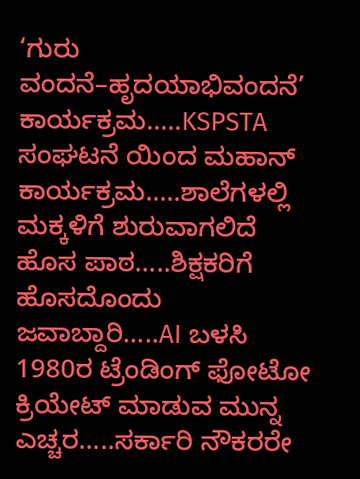‘ಗುರು ವಂದನೆ–ಹೃದಯಾಭಿವಂದನೆ’ ಕಾರ್ಯಕ್ರಮ.....KSPSTA ಸಂಘಟನೆ ಯಿಂದ ಮಹಾನ್ ಕಾರ್ಯಕ್ರಮ.....ಶಾಲೆಗಳಲ್ಲಿ ಮಕ್ಕಳಿಗೆ ಶುರುವಾಗಲಿದೆ ಹೊಸ ಪಾಠ.....ಶಿಕ್ಷಕರಿಗೆ ಹೊಸದೊಂದು ಜವಾಬ್ದಾರಿ.....AI ಬಳಸಿ 1980ರ ಟ್ರೆಂಡಿಂಗ್‌ ಫೋಟೋ ಕ್ರಿಯೇಟ್ ಮಾಡುವ ಮುನ್ನ ಎಚ್ಚರ.....ಸರ್ಕಾರಿ ನೌಕರರೇ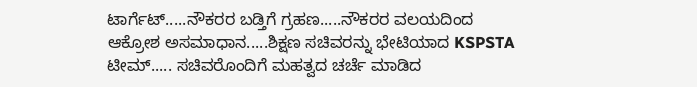ಟಾರ್ಗೆಟ್.....ನೌಕರರ ಬಡ್ತಿಗೆ ಗ್ರಹಣ.....ನೌಕರರ ವಲಯದಿಂದ ಆಕ್ರೋಶ ಅಸಮಾಧಾನ.....ಶಿಕ್ಷಣ ಸಚಿವರನ್ನು ಭೇಟಿಯಾದ KSPSTA ಟೀಮ್..... ಸಚಿವರೊಂದಿಗೆ ಮಹತ್ವದ ಚರ್ಚೆ ಮಾಡಿದ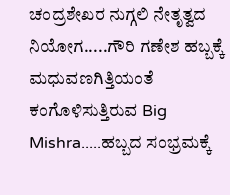ಚಂದ್ರಶೇಖರ ನುಗ್ಗಲಿ ನೇತೃತ್ವದ ನಿಯೋಗ.....ಗೌರಿ ಗಣೇಶ ಹಬ್ಬಕ್ಕೆ ಮಧುವಣಗಿತ್ತಿಯಂತೆ ಕಂಗೊಳಿಸುತ್ತಿರುವ Big Mishra.....ಹಬ್ಬದ ಸಂಭ್ರಮಕ್ಕೆ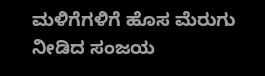ಮಳಿಗೆಗಳಿಗೆ ಹೊಸ ಮೆರುಗು ನೀಡಿದ ಸಂಜಯ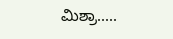ಮಿಶ್ರಾ.....